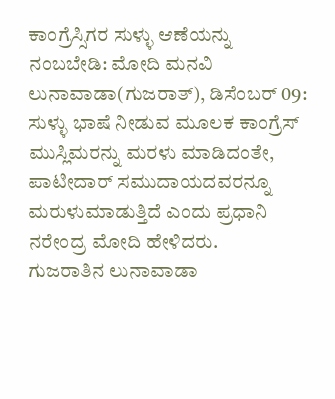ಕಾಂಗ್ರೆಸ್ಸಿಗರ ಸುಳ್ಳು ಆಣೆಯನ್ನು ನಂಬಬೇಡಿ: ಮೋದಿ ಮನವಿ
ಲುನಾವಾಡಾ(ಗುಜರಾತ್), ಡಿಸೆಂಬರ್ 09: ಸುಳ್ಳು ಭಾಷೆ ನೀಡುವ ಮೂಲಕ ಕಾಂಗ್ರೆಸ್ ಮುಸ್ಲಿಮರನ್ನು ಮರಳು ಮಾಡಿದಂತೇ, ಪಾಟೀದಾರ್ ಸಮುದಾಯದವರನ್ನೂ ಮರುಳುಮಾಡುತ್ತಿದೆ ಎಂದು ಪ್ರಧಾನಿ ನರೇಂದ್ರ ಮೋದಿ ಹೇಳಿದರು.
ಗುಜರಾತಿನ ಲುನಾವಾಡಾ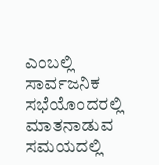ಎಂಬಲ್ಲಿ ಸಾರ್ವಜನಿಕ ಸಭೆಯೊಂದರಲ್ಲಿ ಮಾತನಾಡುವ ಸಮಯದಲ್ಲಿ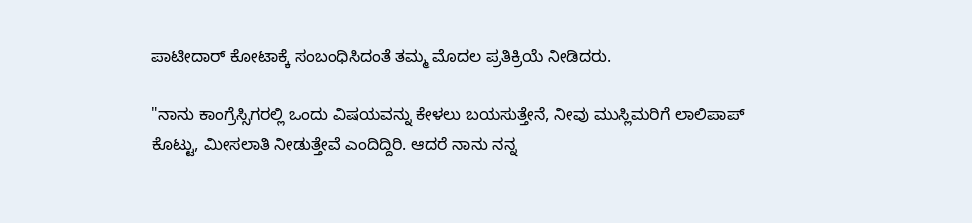ಪಾಟೀದಾರ್ ಕೋಟಾಕ್ಕೆ ಸಂಬಂಧಿಸಿದಂತೆ ತಮ್ಮ ಮೊದಲ ಪ್ರತಿಕ್ರಿಯೆ ನೀಡಿದರು.

"ನಾನು ಕಾಂಗ್ರೆಸ್ಸಿಗರಲ್ಲಿ ಒಂದು ವಿಷಯವನ್ನು ಕೇಳಲು ಬಯಸುತ್ತೇನೆ, ನೀವು ಮುಸ್ಲಿಮರಿಗೆ ಲಾಲಿಪಾಪ್ ಕೊಟ್ಟು, ಮೀಸಲಾತಿ ನೀಡುತ್ತೇವೆ ಎಂದಿದ್ದಿರಿ. ಆದರೆ ನಾನು ನನ್ನ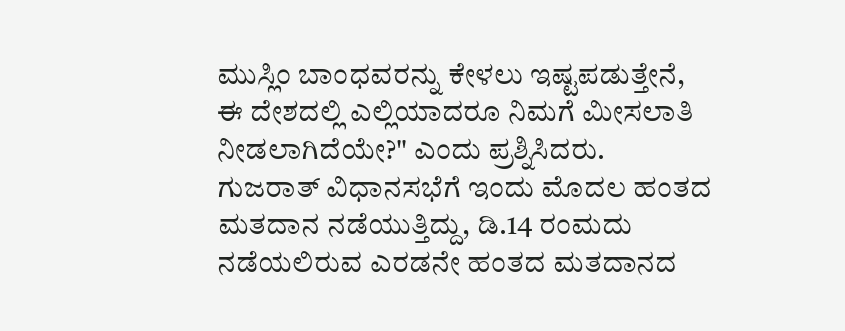ಮುಸ್ಲಿಂ ಬಾಂಧವರನ್ನು ಕೇಳಲು ಇಷ್ಟಪಡುತ್ತೇನೆ, ಈ ದೇಶದಲ್ಲಿ ಎಲ್ಲಿಯಾದರೂ ನಿಮಗೆ ಮೀಸಲಾತಿ ನೀಡಲಾಗಿದೆಯೇ?" ಎಂದು ಪ್ರಶ್ನಿಸಿದರು.
ಗುಜರಾತ್ ವಿಧಾನಸಭೆಗೆ ಇಂದು ಮೊದಲ ಹಂತದ ಮತದಾನ ನಡೆಯುತ್ತಿದ್ದು, ಡಿ.14 ರಂಮದು ನಡೆಯಲಿರುವ ಎರಡನೇ ಹಂತದ ಮತದಾನದ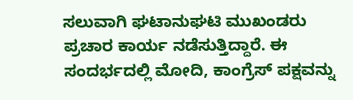ಸಲುವಾಗಿ ಘಟಾನುಘಟಿ ಮುಖಂಡರು ಪ್ರಚಾರ ಕಾರ್ಯ ನಡೆಸುತ್ತಿದ್ದಾರೆ. ಈ ಸಂದರ್ಭದಲ್ಲಿ ಮೋದಿ, ಕಾಂಗ್ರೆಸ್ ಪಕ್ಷವನ್ನು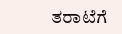ತರಾಟೆಗೆ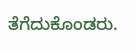ತೆಗೆದುಕೊಂಡರು.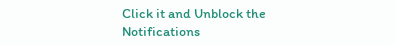Click it and Unblock the Notifications